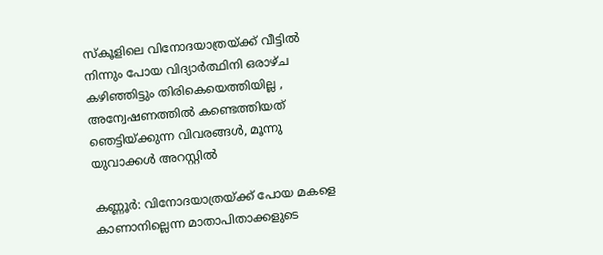സ്കൂളിലെ വിനോദയാത്രയ്ക്ക് വീട്ടിൽ നിന്നും പോയ വിദ്യാർത്ഥിനി ഒരാഴ്ച കഴിഞ്ഞിട്ടും തിരികെയെത്തിയില്ല , അന്വേഷണത്തിൽ കണ്ടെത്തിയത് ഞെട്ടിയ്ക്കുന്ന വിവരങ്ങൾ, മൂന്നു യുവാക്കൾ അറസ്റ്റിൽ

കണ്ണൂര്‍: വിനോദയാത്രയ്ക്ക് പോയ മകളെ കാണാനില്ലെന്ന മാതാപിതാക്കളുടെ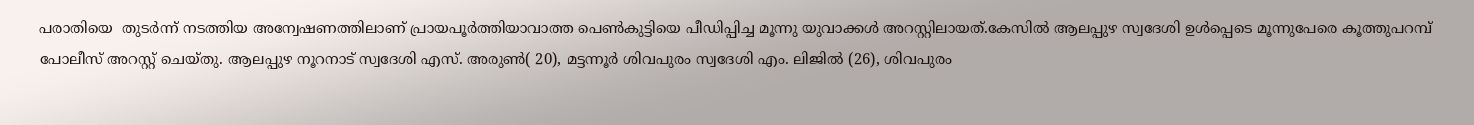പരാതിയെ  തുടര്‍ന്ന് നടത്തിയ അന്വേഷണത്തിലാണ് പ്രായപൂർത്തിയാവാത്ത പെൺകുട്ടിയെ പീഡിപ്പിച്ച മൂന്നു യുവാക്കൾ അറസ്റ്റിലായത്.കേസില്‍ ആലപ്പുഴ സ്വദേശി ഉള്‍പ്പെടെ മൂന്നുപേരെ കൂത്തുപറമ്പ് പോലീസ് അറസ്റ്റ് ചെയ്തു. ആലപ്പുഴ നൂറനാട് സ്വദേശി എസ്. അരുണ്‍( 20), മട്ടന്നൂര്‍ ശിവപുരം സ്വദേശി എം. ലിജില്‍ (26), ശിവപുരം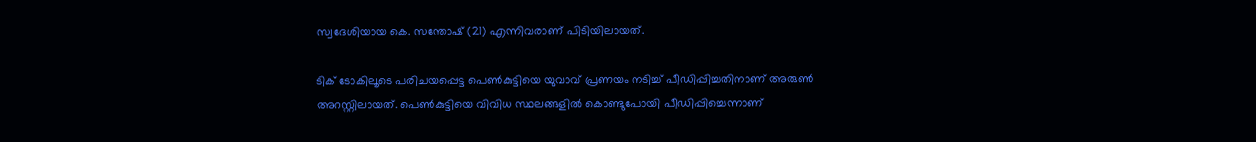സ്വദേശിയായ കെ. സന്തോഷ് (21) എന്നിവരാണ് പിടിയിലായത്.

ടിക് ടോകിലൂടെ പരിചയപ്പെട്ട പെണ്‍കുട്ടിയെ യുവാവ് പ്രണയം നടിച്ച് പീഡിപ്പിച്ചതിനാണ് അരുണ്‍ അറസ്റ്റിലായത്. പെണ്‍കുട്ടിയെ വിവിധ സ്ഥലങ്ങളില്‍ കൊണ്ടുപോയി പീഡിപ്പിച്ചെന്നാണ്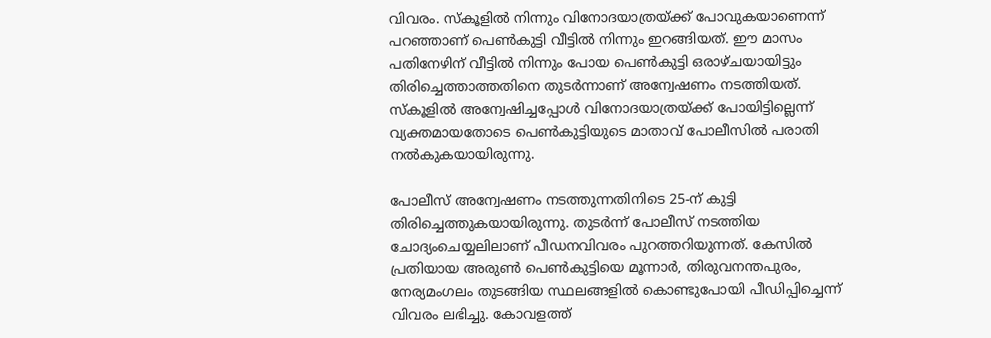വിവരം. സ്‌കൂളില്‍ നിന്നും വിനോദയാത്രയ്ക്ക് പോവുകയാണെന്ന് പറഞ്ഞാണ് പെണ്‍കുട്ടി വീട്ടില്‍ നിന്നും ഇറങ്ങിയത്. ഈ മാസം പതിനേഴിന് വീട്ടില്‍ നിന്നും പോയ പെണ്‍കുട്ടി ഒരാഴ്ചയായിട്ടും തിരിച്ചെത്താത്തതിനെ തുടര്‍ന്നാണ് അന്വേഷണം നടത്തിയത്. സ്കൂളില്‍ അന്വേഷിച്ചപ്പോള്‍ വിനോദയാത്രയ്ക്ക് പോയിട്ടില്ലെന്ന് വ്യക്തമായതോടെ പെണ്‍കുട്ടിയുടെ മാതാവ് പോലീസില്‍ പരാതി നല്‍കുകയായിരുന്നു.

പോലീസ് അന്വേഷണം നടത്തുന്നതിനിടെ 25-ന് കുട്ടി തിരിച്ചെത്തുകയായിരുന്നു. തുടര്‍ന്ന് പോലീസ് നടത്തിയ ചോദ്യംചെയ്യലിലാണ് പീഡനവിവരം പുറത്തറിയുന്നത്. കേസില്‍ പ്രതിയായ അരുണ്‍ പെണ്‍കുട്ടിയെ മൂന്നാര്‍, തിരുവനന്തപുരം, നേര്യമംഗലം തുടങ്ങിയ സ്ഥലങ്ങളില്‍ കൊണ്ടുപോയി പീഡിപ്പിച്ചെന്ന് വിവരം ലഭിച്ചു. കോവളത്ത്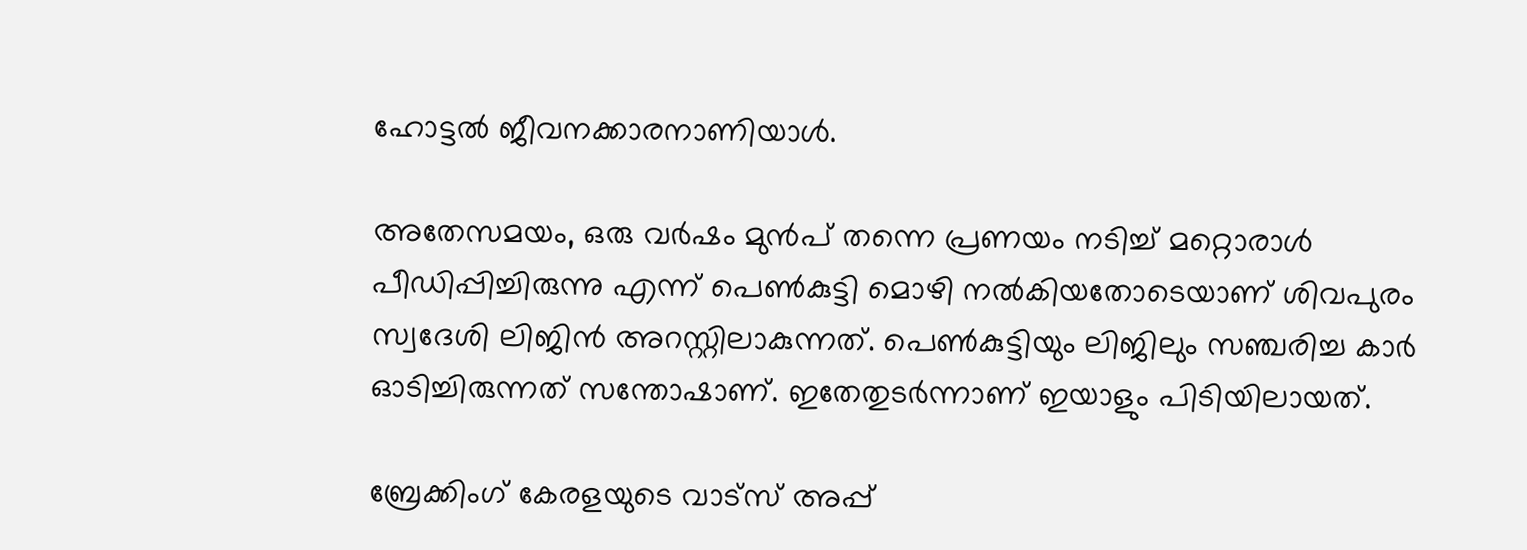ഹോട്ടല്‍ ജീവനക്കാരനാണിയാള്‍.

അതേസമയം, ഒരു വര്‍ഷം മുന്‍പ് തന്നെ പ്രണയം നടിച്ച് മറ്റൊരാള്‍ പീഡിപ്പിച്ചിരുന്നു എന്ന് പെണ്‍കുട്ടി മൊഴി നല്‍കിയതോടെയാണ് ശിവപുരം സ്വദേശി ലിജിന്‍ അറസ്റ്റിലാകുന്നത്. പെണ്‍കുട്ടിയും ലിജിലും സഞ്ചരിച്ച കാര്‍ ഓടിച്ചിരുന്നത് സന്തോഷാണ്. ഇതേതുടര്‍ന്നാണ് ഇയാളും പിടിയിലായത്.

ബ്രേക്കിംഗ് കേരളയുടെ വാട്സ് അപ്പ്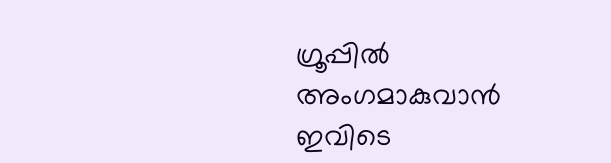ഗ്രൂപ്പിൽ അംഗമാകുവാൻ ഇവിടെ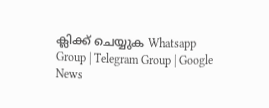ക്ലിക്ക് ചെയ്യുക Whatsapp Group | Telegram Group | Google News